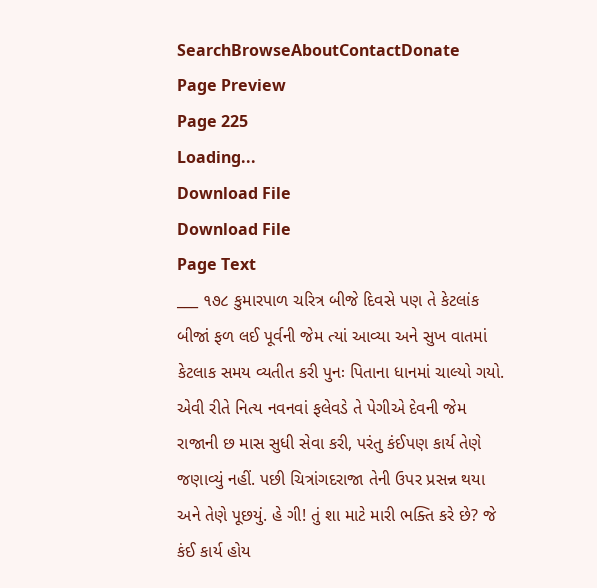SearchBrowseAboutContactDonate
Page Preview
Page 225
Loading...
Download File
Download File
Page Text
___ ૧૭૮ કુમારપાળ ચરિત્ર બીજે દિવસે પણ તે કેટલાંક બીજાં ફળ લઈ પૂર્વની જેમ ત્યાં આવ્યા અને સુખ વાતમાં કેટલાક સમય વ્યતીત કરી પુનઃ પિતાના ધાનમાં ચાલ્યો ગયો. એવી રીતે નિત્ય નવનવાં ફલેવડે તે પેગીએ દેવની જેમ રાજાની છ માસ સુધી સેવા કરી, પરંતુ કંઈપણ કાર્ય તેણે જણાવ્યું નહીં. પછી ચિત્રાંગદરાજા તેની ઉપર પ્રસન્ન થયા અને તેણે પૂછયું. હે ગી! તું શા માટે મારી ભક્તિ કરે છે? જે કંઈ કાર્ય હોય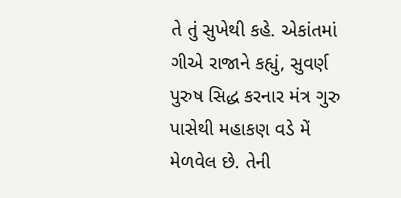તે તું સુખેથી કહે. એકાંતમાં ગીએ રાજાને કહ્યું, સુવર્ણ પુરુષ સિદ્ધ કરનાર મંત્ર ગુરુ પાસેથી મહાકણ વડે મેં મેળવેલ છે. તેની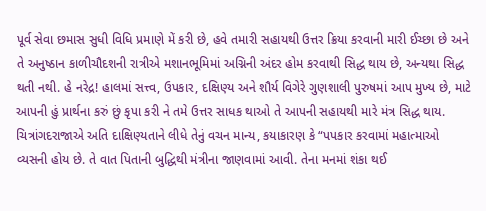પૂર્વ સેવા છમાસ સુધી વિધિ પ્રમાણે મેં કરી છે, હવે તમારી સહાયથી ઉત્તર ક્રિયા કરવાની મારી ઈચ્છા છે અને તે અનુષ્ઠાન કાળીચૌદશની રાત્રીએ મશાનભૂમિમાં અગ્નિની અંદર હોમ કરવાથી સિદ્ધ થાય છે, અન્યથા સિદ્ધ થતી નથી. હે નરેદ્ર! હાલમાં સત્ત્વ, ઉપકાર, દક્ષિણ્ય અને શૌર્ય વિગેરે ગુણશાલી પુરુષમાં આપ મુખ્ય છે, માટે આપની હું પ્રાર્થના કરું છું કૃપા કરી ને તમે ઉત્તર સાધક થાઓ તે આપની સહાયથી મારે મંત્ર સિદ્ધ થાય. ચિત્રાંગદરાજાએ અતિ દાક્ષિણ્યતાને લીધે તેનું વચન માન્ય, કયાકારણ કે “પપકાર કરવામાં મહાત્માઓ વ્યસની હોય છે. તે વાત પિતાની બુદ્ધિથી મંત્રીના જાણવામાં આવી. તેના મનમાં શંકા થઈ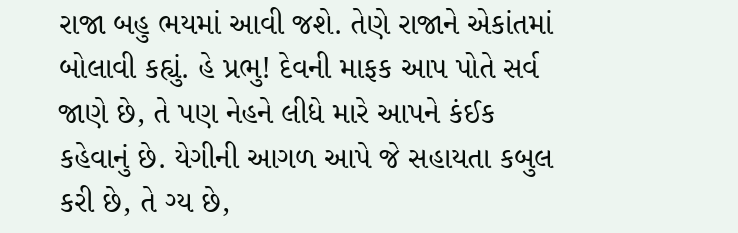રાજા બહુ ભયમાં આવી જશે. તેણે રાજાને એકાંતમાં બોલાવી કહ્યું. હે પ્રભુ! દેવની માફક આપ પોતે સર્વ જાણે છે, તે પણ નેહને લીધે મારે આપને કંઈક કહેવાનું છે. યેગીની આગળ આપે જે સહાયતા કબુલ કરી છે, તે ગ્ય છે,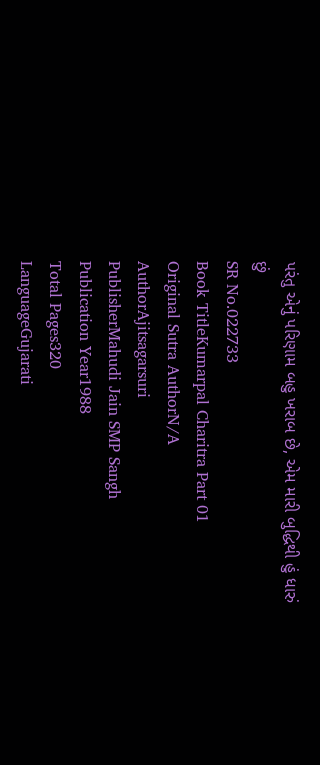પરંતુ એનું પરિણામ બહુ ખરાબ છે, એમ મારી બુદ્ધિથી હું ધારું છું
SR No.022733
Book TitleKumarpal Charitra Part 01
Original Sutra AuthorN/A
AuthorAjitsagarsuri
PublisherMahudi Jain SMP Sangh
Publication Year1988
Total Pages320
LanguageGujarati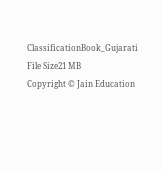ClassificationBook_Gujarati
File Size21 MB
Copyright © Jain Education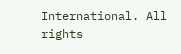International. All rights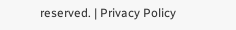reserved. | Privacy Policy